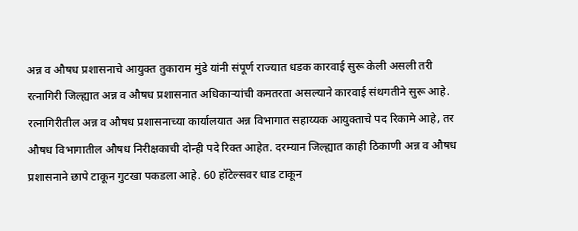अन्न व औषध प्रशासनाचे आयुक्त तुकाराम मुंडे यांनी संपूर्ण राज्यात धडक कारवाई सुरू केली असली तरी रत्नागिरी जिल्ह्यात अन्न व औषध प्रशासनात अधिकाऱ्यांची कमतरता असल्याने कारवाई संथगतीने सुरू आहे. रत्नागिरीतील अन्न व औषध प्रशासनाच्या कार्यालयात अन्न विभागात सहाय्यक आयुक्ताचे पद रिकामे आहे, तर औषध विभागातील औषध निरीक्षकाची दोन्ही पदे रिक्त आहेत. दरम्यान जिल्ह्यात काही ठिकाणी अन्न व औषध प्रशासनाने छापे टाकून गुटखा पकडला आहे. 60 हॉटेल्सवर धाड टाकून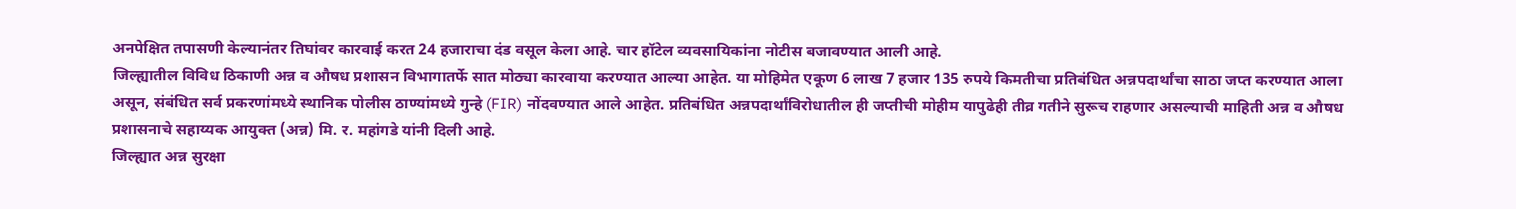अनपेक्षित तपासणी केल्यानंतर तिघांवर कारवाई करत 24 हजाराचा दंड वसूल केला आहे. चार हॉटेल व्यवसायिकांना नोटीस बजावण्यात आली आहे.
जिल्ह्यातील विविध ठिकाणी अन्न व औषध प्रशासन विभागातर्फे सात मोठ्या कारवाया करण्यात आल्या आहेत. या मोहिमेत एकूण 6 लाख 7 हजार 135 रुपये किमतीचा प्रतिबंधित अन्नपदार्थांचा साठा जप्त करण्यात आला असून, संबंधित सर्व प्रकरणांमध्ये स्थानिक पोलीस ठाण्यांमध्ये गुन्हे (FIR) नोंदवण्यात आले आहेत. प्रतिबंधित अन्नपदार्थांविरोधातील ही जप्तीची मोहीम यापुढेही तीव्र गतीने सुरूच राहणार असल्याची माहिती अन्न व औषध प्रशासनाचे सहाय्यक आयुक्त (अन्न) मि. र. महांगडे यांनी दिली आहे.
जिल्ह्यात अन्न सुरक्षा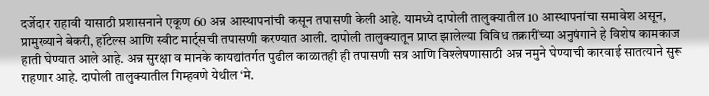दर्जेदार राहावी यासाठी प्रशासनाने एकूण 60 अन्न आस्थापनांची कसून तपासणी केली आहे. यामध्ये दापोली तालुक्यातील 10 आस्थापनांचा समावेश असून, प्रामुख्याने बेकरी, हॉटेल्स आणि स्वीट मार्ट्सची तपासणी करण्यात आली. दापोली तालुक्यातून प्राप्त झालेल्या विविध तक्रारींच्या अनुषंगाने हे विशेष कामकाज हाती घेण्यात आले आहे. अन्न सुरक्षा व मानके कायद्यांतर्गत पुढील काळातही ही तपासणी सत्र आणि विश्लेषणासाठी अन्न नमुने घेण्याची कारवाई सातत्याने सुरू राहणार आहे. दापोली तालुक्यातील गिम्हवणे येथील ‘मे.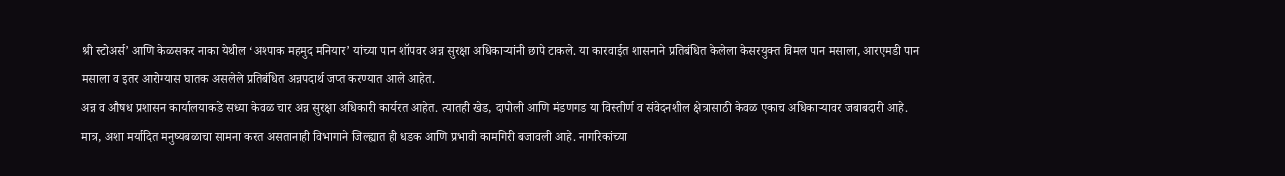श्री स्टोअर्स’ आणि केळसकर नाका येथील ‘अश्पाक महमुद मनियार’ यांच्या पान शॉपवर अन्न सुरक्षा अधिकाऱ्यांनी छापे टाकले. या कारवाईत शासनाने प्रतिबंधित केलेला केसरयुक्त विमल पान मसाला, आरएमडी पान मसाला व इतर आरोग्यास घातक असलेले प्रतिबंधित अन्नपदार्थ जप्त करण्यात आले आहेत.
अन्न व औषध प्रशासन कार्यालयाकडे सध्या केवळ चार अन्न सुरक्षा अधिकारी कार्यरत आहेत. त्यातही खेड, दापोली आणि मंडणगड या विस्तीर्ण व संवेदनशील क्षेत्रासाठी केवळ एकाच अधिकाऱ्यावर जबाबदारी आहे. मात्र, अशा मर्यादित मनुष्यबळाचा सामना करत असतानाही विभागाने जिल्ह्यात ही धडक आणि प्रभावी कामगिरी बजावली आहे. नागरिकांच्या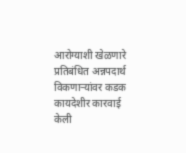आरोग्याशी खेळणारे प्रतिबंधित अन्नपदार्थ विकणाऱ्यांवर कडक कायदेशीर कारवाई केली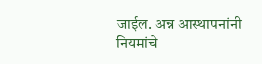जाईल. अन्न आस्थापनांनी नियमांचे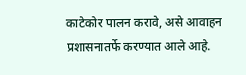काटेकोर पालन करावे, असे आवाहन प्रशासनातर्फे करण्यात आले आहे.